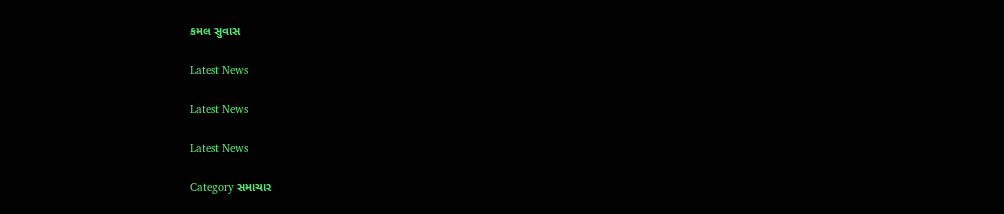કમલ સુવાસ

Latest News

Latest News

Latest News

Category સમાચાર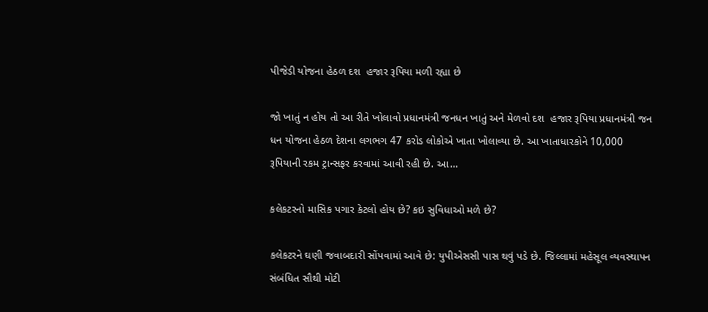પીજેડી યોજના હેઠળ દશ  હજાર રૂપિયા મળી રહ્યા છે

જો ખાતું ન હોય તો આ રીતે ખોલાવો પ્રધાનમંત્રી જનધન ખાતું અને મેળવો દશ  હજાર રૂપિયા પ્રધાનમંત્રી જન ધન યોજના હેઠળ દેશના લગભગ 47 કરોડ લોકોએ ખાતા ખોલાવ્યા છે. આ ખાતાધારકોને 10,000 રૂપિયાની રકમ ટ્રાન્સફર કરવામાં આવી રહી છે. આ…

કલેકટરનો માસિક પગાર કેટલો હોય છે? કઇ સુવિધાઓ મળે છે?

કલેકટરને ઘણી જવાબદારી સોંપવામાં આવે છે: યુપીએસસી પાસ થવું પડે છે. જિલ્લામાં મહેસૂલ વ્યવસ્થાપન સંબંધિત સૌથી મોટી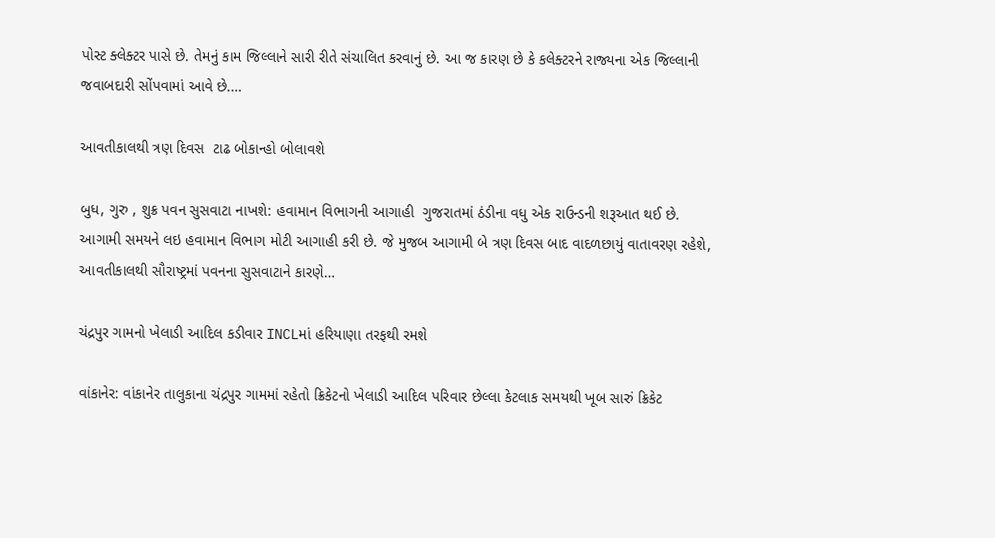પોસ્ટ ક્લેક્ટર પાસે છે. તેમનું કામ જિલ્લાને સારી રીતે સંચાલિત કરવાનું છે. આ જ કારણ છે કે કલેક્ટરને રાજ્યના એક જિલ્લાની જવાબદારી સોંપવામાં આવે છે.…

આવતીકાલથી ત્રણ દિવસ  ટાઢ બોકાન્હો બોલાવશે

બુધ, ગુરુ , શુક્ર પવન સુસવાટા નાખશે: હવામાન વિભાગની આગાહી  ગુજરાતમાં ઠંડીના વધુ એક રાઉન્ડની શરૂઆત થઈ છે. આગામી સમયને લઇ હવામાન વિભાગ મોટી આગાહી કરી છે. જે મુજબ આગામી બે ત્રણ દિવસ બાદ વાદળછાયું વાતાવરણ રહેશે, આવતીકાલથી સૌરાષ્ટ્રમાં પવનના સુસવાટાને કારણે…

ચંદ્રપુર ગામનો ખેલાડી આદિલ કડીવાર INCLમાં હરિયાણા તરફથી રમશે

વાંકાનેર: વાંકાનેર તાલુકાના ચંદ્રપુર ગામમાં રહેતો ક્રિકેટનો ખેલાડી આદિલ પરિવાર છેલ્લા કેટલાક સમયથી ખૂબ સારું ક્રિકેટ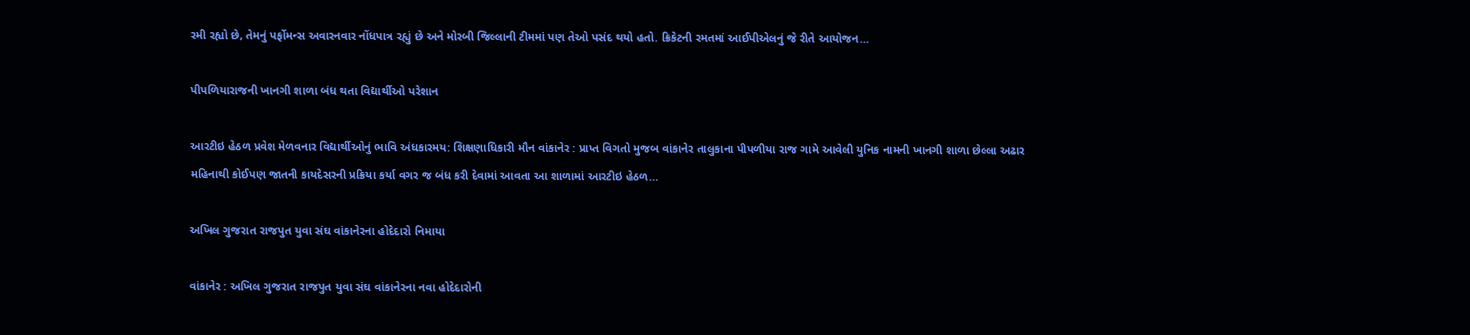રમી રહ્યો છે, તેમનું પર્ફોમન્સ અવારનવાર નોંધપાત્ર રહ્યું છે અને મોરબી જિલ્લાની ટીમમાં પણ તેઓ પસંદ થયો હતો. ક્રિકેટની રમતમાં આઈપીએલનું જે રીતે આયોજન…

પીપળિયારાજની ખાનગી શાળા બંધ થતા વિદ્યાર્થીઓ પરેશાન

આરટીઇ હેઠળ પ્રવેશ મેળવનાર વિદ્યાર્થીઓનું ભાવિ અંધકારમય: શિક્ષણાધિકારી મૌન વાંકાનેર : પ્રાપ્ત વિગતો મુજબ વાંકાનેર તાલુકાના પીપળીયા રાજ ગામે આવેલી યુનિક નામની ખાનગી શાળા છેલ્લા અઢાર મહિનાથી કોઈપણ જાતની કાયદેસરની પ્રક્રિયા કર્યા વગર જ બંધ કરી દેવામાં આવતા આ શાળામાં આરટીઇ હેઠળ…

અખિલ ગુજરાત રાજપુત યુવા સંઘ વાંકાનેરના હોદેદારો નિમાયા

વાંકાનેર : અખિલ ગુજરાત રાજપુત યુવા સંઘ વાંકાનેરના નવા હોદેદારોની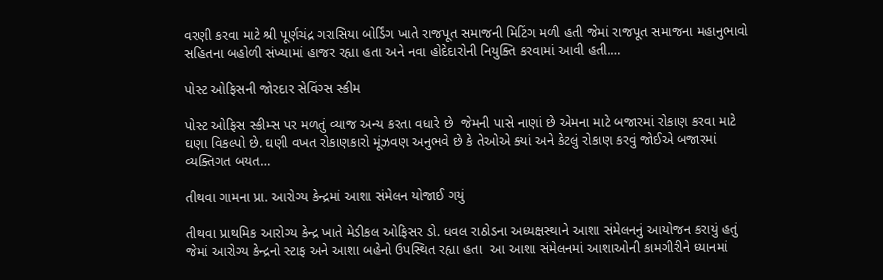વરણી કરવા માટે શ્રી પૂર્ણચંદ્ર ગરાસિયા બોર્ડિંગ ખાતે રાજપૂત સમાજની મિટિંગ મળી હતી જેમાં રાજપૂત સમાજના મહાનુભાવો સહિતના બહોળી સંખ્યામાં હાજર રહ્યા હતા અને નવા હોદેદારોની નિયુક્તિ કરવામાં આવી હતી.…

પોસ્ટ ઓફિસની જોરદાર સેવિંગ્સ સ્કીમ

પોસ્ટ ઓફિસ સ્કીમ્સ પર મળતું વ્યાજ અન્ય કરતા વધારે છે  જેમની પાસે નાણાં છે એમના માટે બજારમાં રોકાણ કરવા માટે ઘણા વિકલ્પો છે. ઘણી વખત રોકાણકારો મૂંઝવણ અનુભવે છે કે તેઓએ ક્યાં અને કેટલું રોકાણ કરવું જોઈએ બજારમાં વ્યક્તિગત બયત…

તીથવા ગામના પ્રા. આરોગ્ય કેન્દ્રમાં આશા સંમેલન યોજાઈ ગયું

તીથવા પ્રાથમિક આરોગ્ય કેન્દ્ર ખાતે મેડીકલ ઓફિસર ડો. ધવલ રાઠોડના અધ્યક્ષસ્થાને આશા સંમેલનનું આયોજન કરાયું હતું જેમાં આરોગ્ય કેન્દ્રનો સ્ટાફ અને આશા બહેનો ઉપસ્થિત રહ્યા હતા  આ આશા સંમેલનમાં આશાઓની કામગીરીને ધ્યાનમાં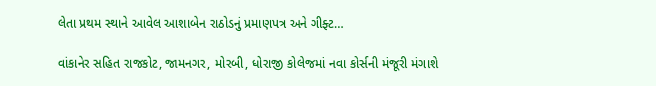લેતા પ્રથમ સ્થાને આવેલ આશાબેન રાઠોડનું પ્રમાણપત્ર અને ગીફ્ટ…

વાંકાનેર સહિત રાજકોટ, જામનગર, મોરબી, ધોરાજી કોલેજમાં નવા કોર્સની મંજૂરી મંગાશે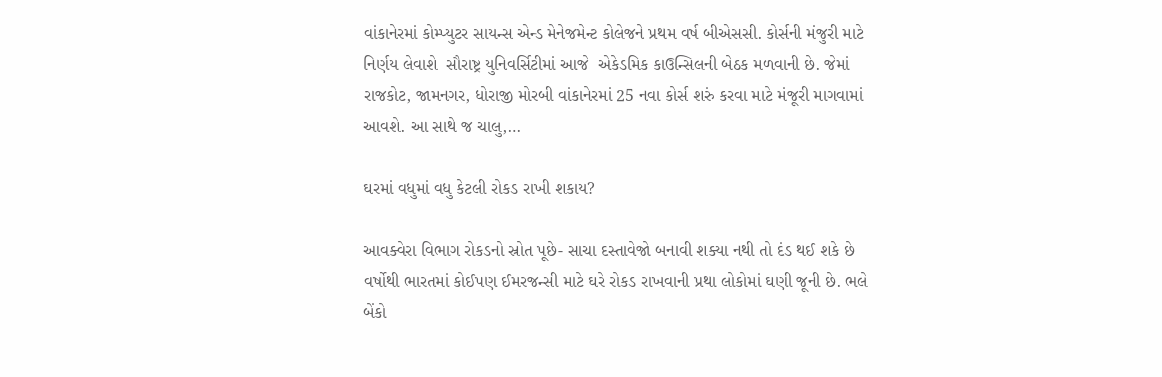વાંકાનેરમાં કોમ્પ્યુટર સાયન્સ એન્ડ મેનેજમેન્ટ કોલેજને પ્રથમ વર્ષ બીએસસી. કોર્સની મંજુરી માટે નિર્ણય લેવાશે  સૌરાષ્ટ્ર યુનિવર્સિટીમાં આજે  એકેડમિક કાઉન્સિલની બેઠક મળવાની છે. જેમાં રાજકોટ, જામનગર, ધોરાજી મોરબી વાંકાનેરમાં 25 નવા કોર્સ શરું કરવા માટે મંજૂરી માગવામાં આવશે. આ સાથે જ ચાલુ,…

ઘરમાં વધુમાં વધુ કેટલી રોકડ રાખી શકાય?

આવક્વેરા વિભાગ રોકડનો સ્રોત પૂછે- સાચા દસ્તાવેજો બનાવી શક્યા નથી તો દંડ થઈ શકે છે વર્ષોથી ભારતમાં કોઈપણ ઈમરજન્સી માટે ઘરે રોકડ રાખવાની પ્રથા લોકોમાં ઘણી જૂની છે. ભલે બેંકો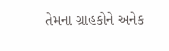તેમના ગ્રાહકોને અનેક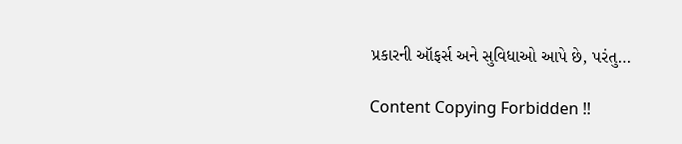પ્રકારની ઑફર્સ અને સુવિધાઓ આપે છે, પરંતુ…

Content Copying Forbidden !!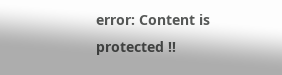error: Content is protected !!